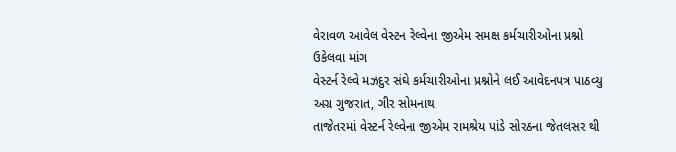વેરાવળ આવેલ વેસ્ટન રેલ્વેના જીએમ સમક્ષ કર્મચારીઓના પ્રશ્નો ઉકેલવા માંગ
વેસ્ટર્ન રેલ્વે મઝદુર સંઘે કર્મચારીઓના પ્રશ્નોને લઈ આવેદનપત્ર પાઠવ્યુ
અગ્ર ગુજરાત, ગીર સોમનાથ
તાજેતરમાં વેસ્ટર્ન રેલ્વેના જીએમ રામશ્રેય પાંડે સોરઠના જેતલસર થી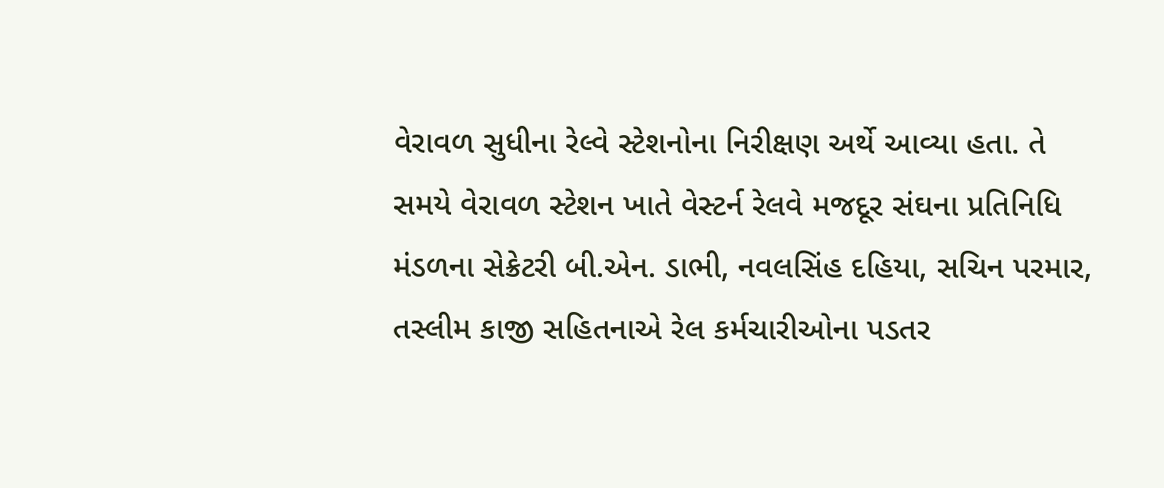વેરાવળ સુધીના રેલ્વે સ્ટેશનોના નિરીક્ષણ અર્થે આવ્યા હતા. તે સમયે વેરાવળ સ્ટેશન ખાતે વેસ્ટર્ન રેલવે મજદૂર સંઘના પ્રતિનિધિ મંડળના સેક્રેટરી બી.એન. ડાભી, નવલસિંહ દહિયા, સચિન પરમાર, તસ્લીમ કાજી સહિતનાએ રેલ કર્મચારીઓના પડતર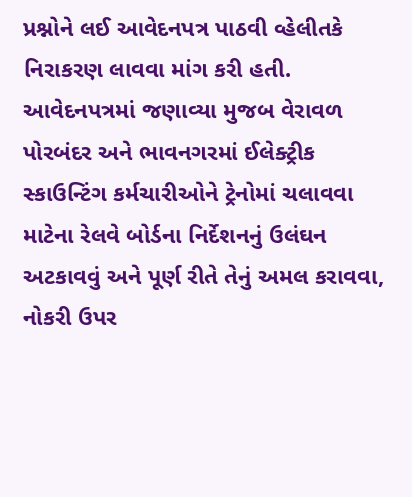પ્રશ્નોને લઈ આવેદનપત્ર પાઠવી વ્હેલીતકે નિરાકરણ લાવવા માંગ કરી હતી.
આવેદનપત્રમાં જણાવ્યા મુજબ વેરાવળ પોરબંદર અને ભાવનગરમાં ઈલેક્ટ્રીક સ્કાઉન્ટિંગ કર્મચારીઓને ટ્રેનોમાં ચલાવવા માટેના રેલવે બોર્ડના નિર્દેશનનું ઉલંઘન અટકાવવું અને પૂર્ણ રીતે તેનું અમલ કરાવવા, નોકરી ઉપર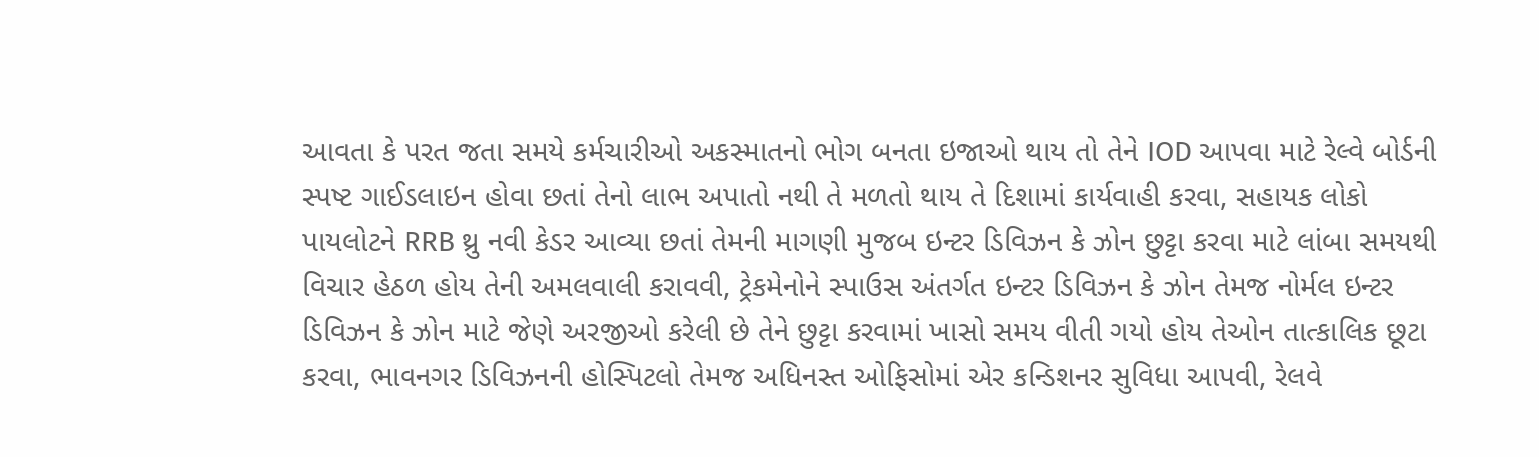આવતા કે પરત જતા સમયે કર્મચારીઓ અકસ્માતનો ભોગ બનતા ઇજાઓ થાય તો તેને IOD આપવા માટે રેલ્વે બોર્ડની સ્પષ્ટ ગાઈડલાઇન હોવા છતાં તેનો લાભ અપાતો નથી તે મળતો થાય તે દિશામાં કાર્યવાહી કરવા, સહાયક લોકો પાયલોટને RRB થ્રુ નવી કેડર આવ્યા છતાં તેમની માગણી મુજબ ઇન્ટર ડિવિઝન કે ઝોન છુટ્ટા કરવા માટે લાંબા સમયથી વિચાર હેઠળ હોય તેની અમલવાલી કરાવવી, ટ્રેકમેનોને સ્પાઉસ અંતર્ગત ઇન્ટર ડિવિઝન કે ઝોન તેમજ નોર્મલ ઇન્ટર ડિવિઝન કે ઝોન માટે જેણે અરજીઓ કરેલી છે તેને છુટ્ટા કરવામાં ખાસો સમય વીતી ગયો હોય તેઓન તાત્કાલિક છૂટા કરવા, ભાવનગર ડિવિઝનની હોસ્પિટલો તેમજ અધિનસ્ત ઓફિસોમાં એર કન્ડિશનર સુવિધા આપવી, રેલવે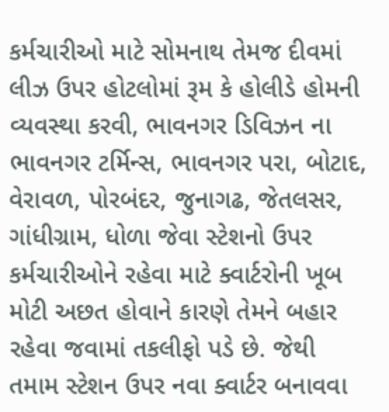કર્મચારીઓ માટે સોમનાથ તેમજ દીવમાં લીઝ ઉપર હોટલોમાં રૂમ કે હોલીડે હોમની વ્યવસ્થા કરવી, ભાવનગર ડિવિઝન ના ભાવનગર ટર્મિન્સ, ભાવનગર પરા, બોટાદ, વેરાવળ, પોરબંદર, જુનાગઢ, જેતલસર, ગાંધીગ્રામ, ધોળા જેવા સ્ટેશનો ઉપર કર્મચારીઓને રહેવા માટે ક્વાર્ટરોની ખૂબ મોટી અછત હોવાને કારણે તેમને બહાર રહેવા જવામાં તકલીફો પડે છે. જેથી તમામ સ્ટેશન ઉપર નવા ક્વાર્ટર બનાવવા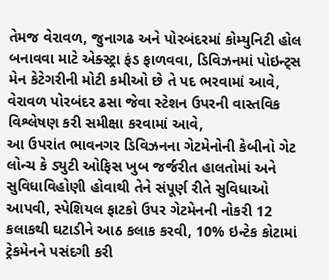તેમજ વેરાવળ, જુનાગઢ અને પોરબંદરમાં કોમ્યુનિટી હોલ બનાવવા માટે એક્સ્ટ્રા ફંડ ફાળવવા, ડિવિઝનમાં પોઇન્ટ્સ મેન કેટેગરીની મોટી કમીઓ છે તે પદ ભરવામાં આવે, વેરાવળ પોરબંદર ઢસા જેવા સ્ટેશન ઉપરની વાસ્તવિક વિશ્લેષણ કરી સમીક્ષા કરવામાં આવે,
આ ઉપરાંત ભાવનગર ડિવિઝનના ગેટમેનોની કેબીનો ગેટ લોન્ચ કે ડ્યુટી ઓફિસ ખુબ જર્જરીત હાલતોમાં અને સુવિધાવિહોણી હોવાથી તેને સંપૂર્ણ રીતે સુવિધાઓ આપવી, સ્પેશિયલ ફાટકો ઉપર ગેટમેનની નોકરી 12 કલાકથી ઘટાડીને આઠ કલાક કરવી, 10% ઇન્ટેક કોટામાં ટ્રેકમેનને પસંદગી કરી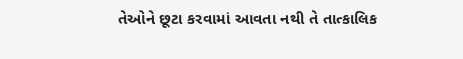તેઓને છૂટા કરવામાં આવતા નથી તે તાત્કાલિક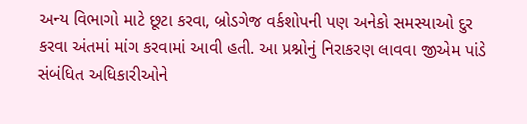અન્ય વિભાગો માટે છૂટા કરવા, બ્રોડગેજ વર્કશોપની પણ અનેકો સમસ્યાઓ દુર કરવા અંતમાં માંગ કરવામાં આવી હતી. આ પ્રશ્નોનું નિરાકરણ લાવવા જીએમ પાંડે સંબંધિત અધિકારીઓને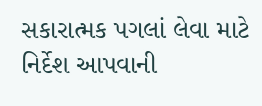સકારાત્મક પગલાં લેવા માટે નિર્દેશ આપવાની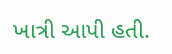ખાત્રી આપી હતી.